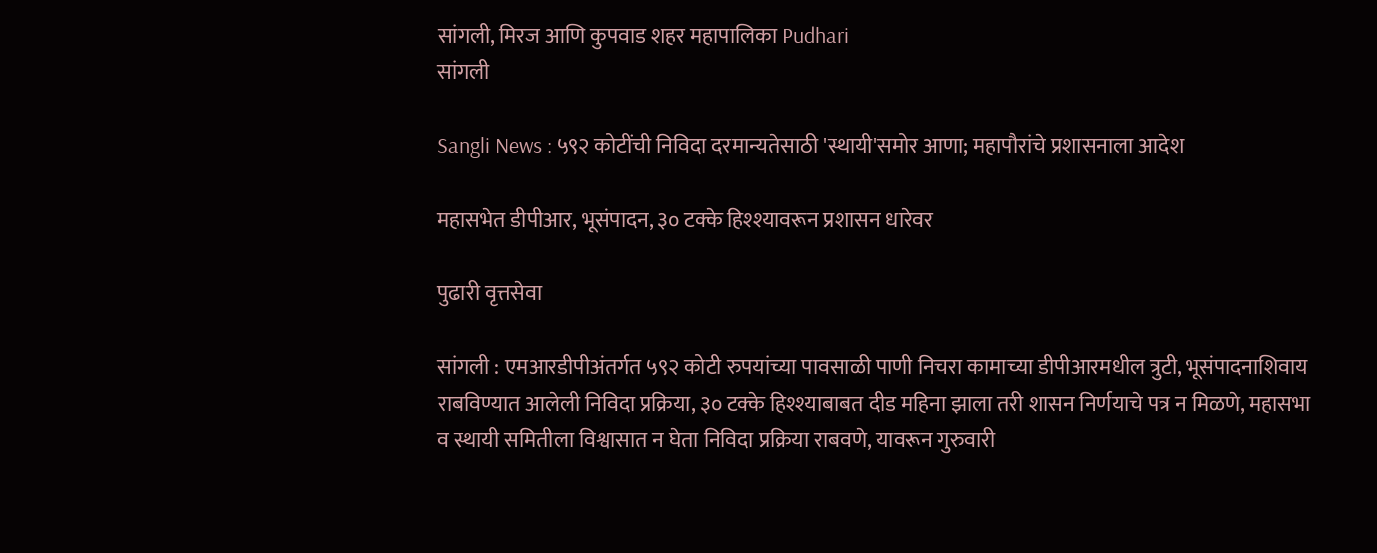सांगली, मिरज आणि कुपवाड शहर महापालिका Pudhari
सांगली

Sangli News : ५९२ कोटींची निविदा दरमान्यतेसाठी 'स्थायी'समोर आणा; महापौरांचे प्रशासनाला आदेश

महासभेत डीपीआर, भूसंपादन, ३० टक्के हिश्श्यावरून प्रशासन धारेवर

पुढारी वृत्तसेवा

सांगली : एमआरडीपीअंतर्गत ५९२ कोटी रुपयांच्या पावसाळी पाणी निचरा कामाच्या डीपीआरमधील त्रुटी, भूसंपादनाशिवाय राबविण्यात आलेली निविदा प्रक्रिया, ३० टक्के हिश्श्याबाबत दीड महिना झाला तरी शासन निर्णयाचे पत्र न मिळणे, महासभा व स्थायी समितीला विश्वासात न घेता निविदा प्रक्रिया राबवणे, यावरून गुरुवारी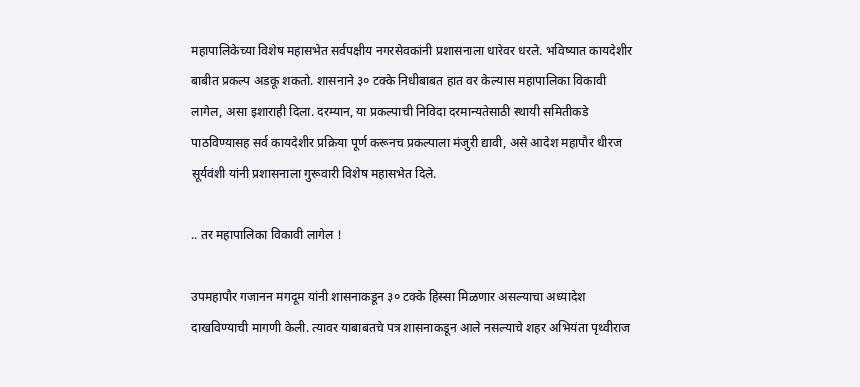महापालिकेच्या विशेष महासभेत सर्वपक्षीय नगरसेवकांनी प्रशासनाला धारेवर धरले. भविष्यात कायदेशीर बाबीत प्रकल्प अडकू शकतो. शासनाने ३० टक्के निधीबाबत हात वर केल्यास महापालिका विकावी लागेल, असा इशाराही दिला. दरम्यान, या प्रकल्पाची निविदा दरमान्यतेसाठी स्थायी समितीकडे पाठविण्यासह सर्व कायदेशीर प्रक्रिया पूर्ण करूनच प्रकल्पाला मंजुरी द्यावी, असे आदेश महापौर धीरज सूर्यवंशी यांनी प्रशासनाला गुरूवारी विशेष महासभेत दिले.

.. तर महापालिका विकावी लागेल !

उपमहापौर गजानन मगदूम यांनी शासनाकडून ३० टक्के हिस्सा मिळणार असल्याचा अध्यादेश दाखविण्याची मागणी केली. त्यावर याबाबतचे पत्र शासनाकडून आले नसल्याचे शहर अभियंता पृथ्वीराज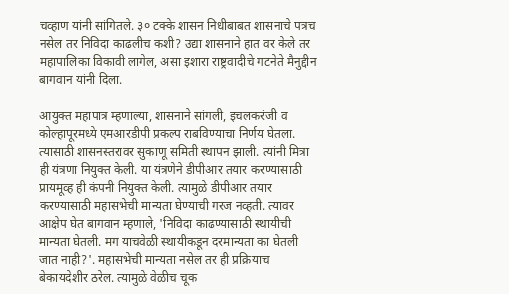चव्हाण यांनी सांगितले. ३० टक्के शासन निधीबाबत शासनाचे पत्रच नसेल तर निविदा काढलीच कशी? उद्या शासनाने हात वर केले तर महापालिका विकावी लागेल, असा इशारा राष्ट्रवादीचे गटनेते मैनुद्दीन बागवान यांनी दिला.

आयुक्त महापात्र म्हणाल्या, शासनाने सांगली, इचलकरंजी व कोल्हापूरमध्ये एमआरडीपी प्रकल्प राबविण्याचा निर्णय घेतला. त्यासाठी शासनस्तरावर सुकाणू समिती स्थापन झाली. त्यांनी मित्रा ही यंत्रणा नियुक्त केली. या यंत्रणेने डीपीआर तयार करण्यासाठी प्रायमूव्ह ही कंपनी नियुक्त केली. त्यामुळे डीपीआर तयार करण्यासाठी महासभेची मान्यता घेण्याची गरज नव्हती. त्यावर आक्षेप घेत बागवान म्हणाले, 'निविदा काढण्यासाठी स्थायीची मान्यता घेतली. मग याचवेळी स्थायीकडून दरमान्यता का घेतली जात नाही?'. महासभेची मान्यता नसेल तर ही प्रक्रियाच बेकायदेशीर ठरेल. त्यामुळे वेळीच चूक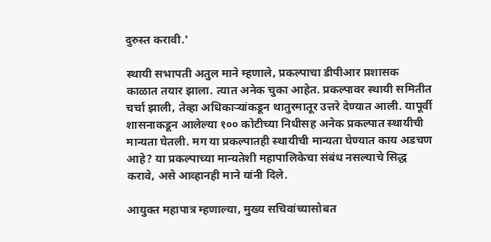दुरुस्त करावी.'

स्थायी सभापती अतुल माने म्हणाले, प्रकल्पाचा डीपीआर प्रशासक काळात तयार झाला. त्यात अनेक चुका आहेत. प्रकल्पावर स्थायी समितीत चर्चा झाली, तेव्हा अधिकाऱ्यांकडून थातुरमातूर उत्तरे देण्यात आली. यापूर्वी शासनाकडून आलेल्या १०० कोटीच्या निधीसह अनेक प्रकल्पात स्थायीची मान्यता घेतली. मग या प्रकल्पातही स्थायीची मान्यता घेण्यात काय अडचण आहे? या प्रकल्पाच्या मान्यतेशी महापालिकेचा संबंध नसल्याचे सिद्ध करावे, असे आव्हानही माने यांनी दिले.

आयुक्त महापात्र म्हणाल्या, मुख्य सचिवांच्यासोबत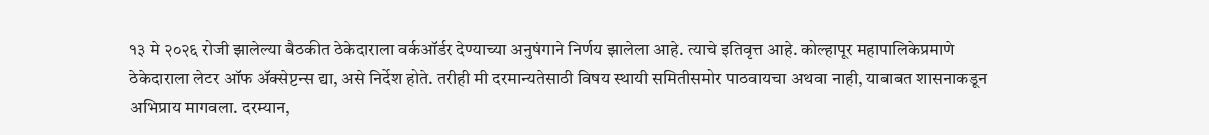१३ मे २०२६ रोजी झालेल्या बैठकीत ठेकेदाराला वर्कऑर्डर देण्याच्या अनुषंगाने निर्णय झालेला आहे. त्याचे इतिवृत्त आहे. कोल्हापूर महापालिकेप्रमाणे ठेकेदाराला लेटर ऑफ ॲक्सेप्टन्स द्या, असे निर्देश होते. तरीही मी दरमान्यतेसाठी विषय स्थायी समितीसमोर पाठवायचा अथवा नाही, याबाबत शासनाकडून अभिप्राय मागवला. दरम्यान,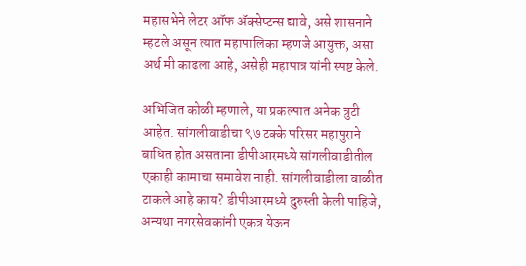महासभेने लेटर ऑफ ॲक्सेप्टन्स द्यावे, असे शासनाने म्हटले असून त्यात महापालिका म्हणजे आयुक्त, असा अर्थ मी काढला आहे, असेही महापात्र यांनी स्पष्ट केले.

अभिजित कोळी म्हणाले, या प्रकल्पात अनेक त्रुटी आहेत. सांगलीवाडीचा ९७ टक्के परिसर महापुराने बाधित होत असताना डीपीआरमध्ये सांगलीवाडीतील एकाही कामाचा समावेश नाही. सांगलीवाडीला वाळीत टाकले आहे काय? डीपीआरमध्ये दुरुस्ती केली पाहिजे, अन्यथा नगरसेवकांनी एकत्र येऊन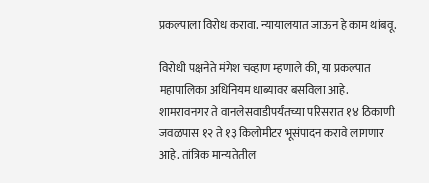प्रकल्पाला विरोध करावा. न्यायालयात जाऊन हे काम थांबवू.

विरोधी पक्षनेते मंगेश चव्हाण म्हणाले की, या प्रकल्पात महापालिका अधिनियम धाब्यावर बसविला आहे. शामरावनगर ते वानलेसवाडीपर्यंतच्या परिसरात १४ ठिकाणी जवळपास १२ ते १३ किलोमीटर भूसंपादन करावे लागणार आहे. तांत्रिक मान्यतेतील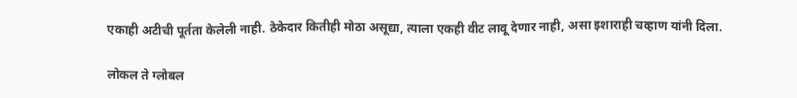एकाही अटीची पूर्तता केलेली नाही. ठेकेदार कितीही मोठा असूद्या, त्याला एकही वीट लावू देणार नाही, असा इशाराही चव्हाण यांनी दिला.

लोकल ते ग्लोबल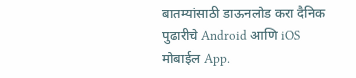बातम्यांसाठी डाऊनलोड करा दैनिक पुढारीचे Android आणि iOS मोबाईल App.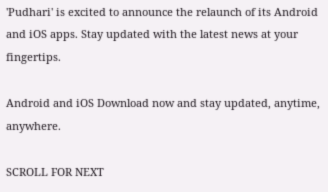'Pudhari' is excited to announce the relaunch of its Android and iOS apps. Stay updated with the latest news at your fingertips.

Android and iOS Download now and stay updated, anytime, anywhere.

SCROLL FOR NEXT